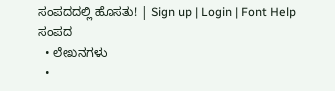ಸಂಪದದಲ್ಲಿ ಹೊಸತು! | Sign up | Login | Font Help
ಸಂಪದ
  • ಲೇಖನಗಳು
  •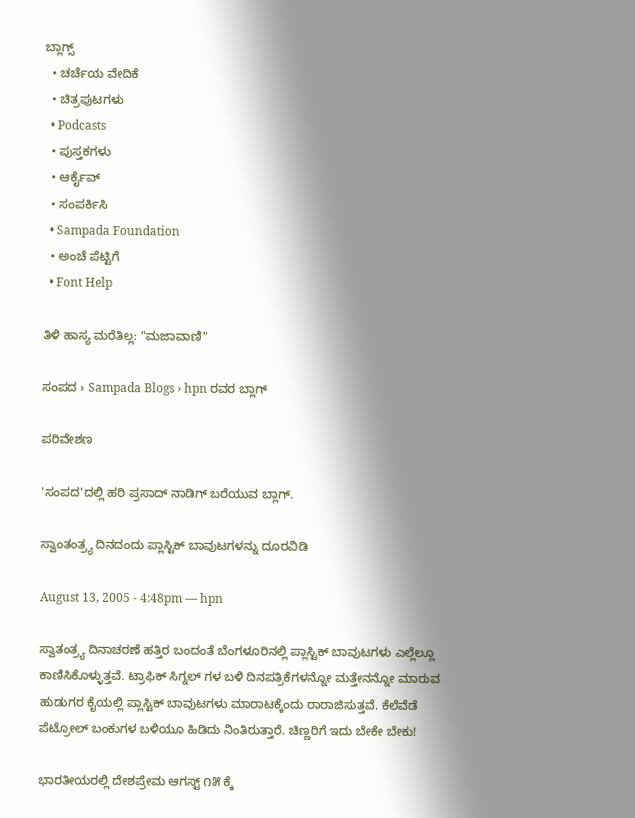ಬ್ಲಾಗ್ಸ್
  • ಚರ್ಚೆಯ ವೇದಿಕೆ
  • ಚಿತ್ರಪುಟಗಳು
  • Podcasts
  • ಪುಸ್ತಕಗಳು
  • ಆರ್ಕೈವ್
  • ಸಂಪರ್ಕಿಸಿ
  • Sampada Foundation
  • ಅಂಚೆ ಪೆಟ್ಟಿಗೆ
  • Font Help

ತಿಳಿ ಹಾಸ್ಯ ಮರೆತಿಲ್ಲ: "ಮಜಾವಾಣಿ"

ಸಂಪದ › Sampada Blogs › hpn ರವರ ಬ್ಲಾಗ್

ಪರಿವೇಶಣ

'ಸಂಪದ'ದಲ್ಲಿ ಹರಿ ಪ್ರಸಾದ್ ನಾಡಿಗ್ ಬರೆಯುವ ಬ್ಲಾಗ್.

ಸ್ವಾಂತಂತ್ರ್ಯ ದಿನದಂದು ಪ್ಲಾಸ್ಟಿಕ್ ಬಾವುಟಗಳನ್ನು ದೂರವಿಡಿ

August 13, 2005 - 4:48pm — hpn

ಸ್ವಾತಂತ್ರ್ಯ ದಿನಾಚರಣೆ ಹತ್ತಿರ ಬಂದಂತೆ ಬೆಂಗಳೂರಿನಲ್ಲಿ ಪ್ಲಾಸ್ಟಿಕ್ ಬಾವುಟಗಳು ಎಲ್ಲೆಲ್ಲೂ ಕಾಣಿಸಿಕೊಳ್ಳುತ್ತವೆ. ಟ್ರಾಫಿಕ್ ಸಿಗ್ನಲ್ ಗಳ ಬಳಿ ದಿನಪತ್ರಿಕೆಗಳನ್ನೋ ಮತ್ತೇನನ್ನೋ ಮಾರುವ ಹುಡುಗರ ಕೈಯಲ್ಲಿ ಪ್ಲಾಸ್ಟಿಕ್ ಬಾವುಟಗಳು ಮಾರಾಟಕ್ಕೆಂದು ರಾರಾಜಿಸುತ್ತವೆ. ಕೆಲೆವೆಡೆ ಪೆಟ್ರೋಲ್ ಬಂಕುಗಳ ಬಳಿಯೂ ಹಿಡಿದು ನಿಂತಿರುತ್ತಾರೆ. ಚಿಣ್ಣರಿಗೆ ಇದು ಬೇಕೇ ಬೇಕು!

ಭಾರತೀಯರಲ್ಲಿ ದೇಶಪ್ರೇಮ ಆಗಸ್ಟ್ ೧೫ ಕ್ಕೆ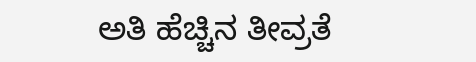ಅತಿ ಹೆಚ್ಚಿನ ತೀವ್ರತೆ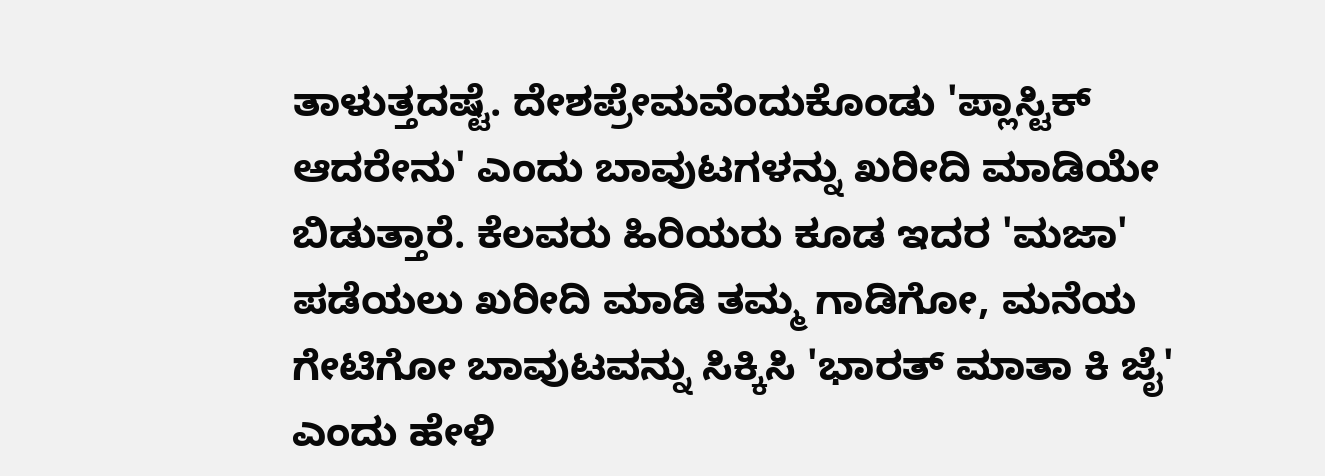ತಾಳುತ್ತದಷ್ಟೆ. ದೇಶಪ್ರೇಮವೆಂದುಕೊಂಡು 'ಪ್ಲಾಸ್ಟಿಕ್ ಆದರೇನು' ಎಂದು ಬಾವುಟಗಳನ್ನು ಖರೀದಿ ಮಾಡಿಯೇ ಬಿಡುತ್ತಾರೆ. ಕೆಲವರು ಹಿರಿಯರು ಕೂಡ ಇದರ 'ಮಜಾ' ಪಡೆಯಲು ಖರೀದಿ ಮಾಡಿ ತಮ್ಮ ಗಾಡಿಗೋ, ಮನೆಯ ಗೇಟಿಗೋ ಬಾವುಟವನ್ನು ಸಿಕ್ಕಿಸಿ 'ಭಾರತ್ ಮಾತಾ ಕಿ ಜೈ' ಎಂದು ಹೇಳಿ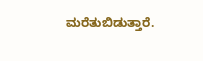ಮರೆತುಬಿಡುತ್ತಾರೆ.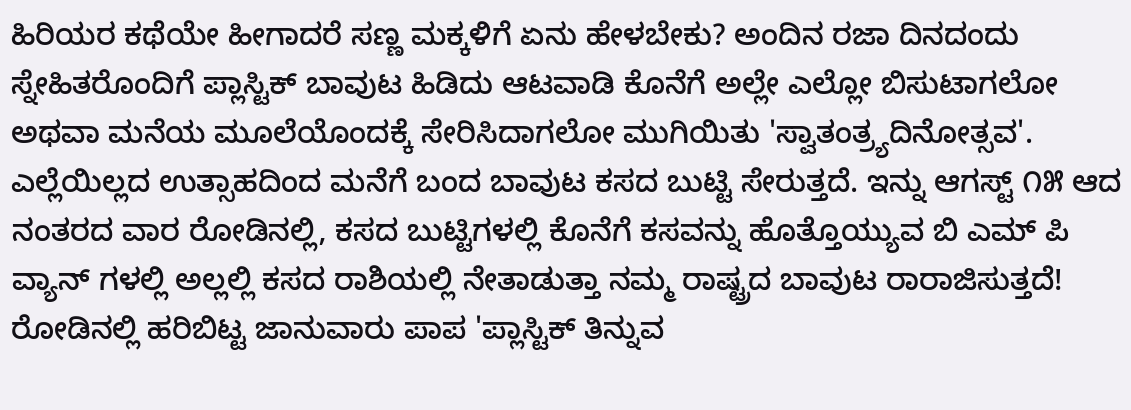ಹಿರಿಯರ ಕಥೆಯೇ ಹೀಗಾದರೆ ಸಣ್ಣ ಮಕ್ಕಳಿಗೆ ಏನು ಹೇಳಬೇಕು? ಅಂದಿನ ರಜಾ ದಿನದಂದು ಸ್ನೇಹಿತರೊಂದಿಗೆ ಪ್ಲಾಸ್ಟಿಕ್ ಬಾವುಟ ಹಿಡಿದು ಆಟವಾಡಿ ಕೊನೆಗೆ ಅಲ್ಲೇ ಎಲ್ಲೋ ಬಿಸುಟಾಗಲೋ ಅಥವಾ ಮನೆಯ ಮೂಲೆಯೊಂದಕ್ಕೆ ಸೇರಿಸಿದಾಗಲೋ ಮುಗಿಯಿತು 'ಸ್ವಾತಂತ್ರ್ಯದಿನೋತ್ಸವ'. ಎಲ್ಲೆಯಿಲ್ಲದ ಉತ್ಸಾಹದಿಂದ ಮನೆಗೆ ಬಂದ ಬಾವುಟ ಕಸದ ಬುಟ್ಟಿ ಸೇರುತ್ತದೆ. ಇನ್ನು ಆಗಸ್ಟ್ ೧೫ ಆದ ನಂತರದ ವಾರ ರೋಡಿನಲ್ಲಿ, ಕಸದ ಬುಟ್ಟಿಗಳಲ್ಲಿ ಕೊನೆಗೆ ಕಸವನ್ನು ಹೊತ್ತೊಯ್ಯುವ ಬಿ ಎಮ್ ಪಿ ವ್ಯಾನ್ ಗಳಲ್ಲಿ ಅಲ್ಲಲ್ಲಿ ಕಸದ ರಾಶಿಯಲ್ಲಿ ನೇತಾಡುತ್ತಾ ನಮ್ಮ ರಾಷ್ಟ್ರದ ಬಾವುಟ ರಾರಾಜಿಸುತ್ತದೆ! ರೋಡಿನಲ್ಲಿ ಹರಿಬಿಟ್ಟ ಜಾನುವಾರು ಪಾಪ 'ಪ್ಲಾಸ್ಟಿಕ್ ತಿನ್ನುವ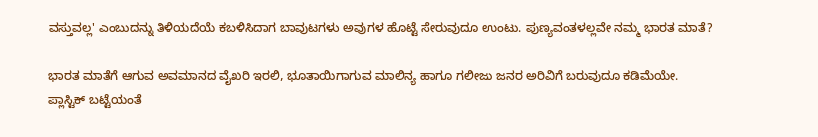ವಸ್ತುವಲ್ಲ' ಎಂಬುದನ್ನು ತಿಳಿಯದೆಯೆ ಕಬಳಿಸಿದಾಗ ಬಾವುಟಗಳು ಅವುಗಳ ಹೊಟ್ಟೆ ಸೇರುವುದೂ ಉಂಟು. ಪುಣ್ಯವಂತಳಲ್ಲವೇ ನಮ್ಮ ಭಾರತ ಮಾತೆ?

ಭಾರತ ಮಾತೆಗೆ ಆಗುವ ಅವಮಾನದ ವೈಖರಿ ಇರಲಿ, ಭೂತಾಯಿಗಾಗುವ ಮಾಲಿನ್ಯ ಹಾಗೂ ಗಲೀಜು ಜನರ ಅರಿವಿಗೆ ಬರುವುದೂ ಕಡಿಮೆಯೇ. ಪ್ಲಾಸ್ಟಿಕ್ ಬಟ್ಟೆಯಂತೆ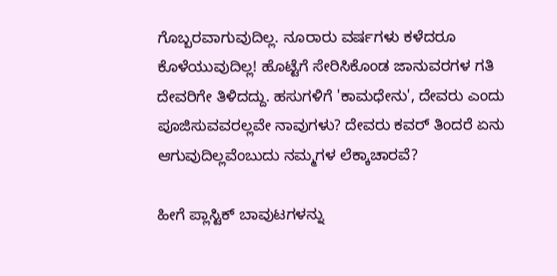ಗೊಬ್ಬರವಾಗುವುದಿಲ್ಲ. ನೂರಾರು ವರ್ಷಗಳು ಕಳೆದರೂ ಕೊಳೆಯುವುದಿಲ್ಲ! ಹೊಟ್ಟೆಗೆ ಸೇರಿಸಿಕೊಂಡ ಜಾನುವರಗಳ ಗತಿ ದೇವರಿಗೇ ತಿಳಿದದ್ದು. ಹಸುಗಳಿಗೆ 'ಕಾಮಧೇನು', ದೇವರು ಎಂದು ಪೂಜಿಸುವವರಲ್ಲವೇ ನಾವುಗಳು? ದೇವರು ಕವರ್ ತಿಂದರೆ ಏನು ಆಗುವುದಿಲ್ಲವೆಂಬುದು ನಮ್ಮಗಳ ಲೆಕ್ಕಾಚಾರವೆ?

ಹೀಗೆ ಪ್ಲಾಸ್ಟಿಕ್ ಬಾವುಟಗಳನ್ನು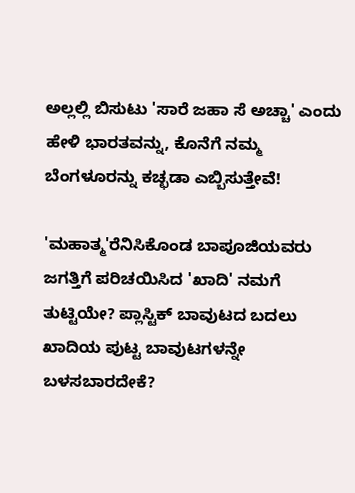ಅಲ್ಲಲ್ಲಿ ಬಿಸುಟು 'ಸಾರೆ ಜಹಾ ಸೆ ಅಚ್ಚಾ' ಎಂದು ಹೇಳಿ ಭಾರತವನ್ನು, ಕೊನೆಗೆ ನಮ್ಮ ಬೆಂಗಳೂರನ್ನು ಕಚ್ಛಡಾ ಎಬ್ಬಿಸುತ್ತೇವೆ!

'ಮಹಾತ್ಮ'ರೆನಿಸಿಕೊಂಡ ಬಾಪೂಜಿಯವರು ಜಗತ್ತಿಗೆ ಪರಿಚಯಿಸಿದ 'ಖಾದಿ' ನಮಗೆ ತುಟ್ಟಿಯೇ? ಪ್ಲಾಸ್ಟಿಕ್ ಬಾವುಟದ ಬದಲು ಖಾದಿಯ ಪುಟ್ಟ ಬಾವುಟಗಳನ್ನೇ ಬಳಸಬಾರದೇಕೆ?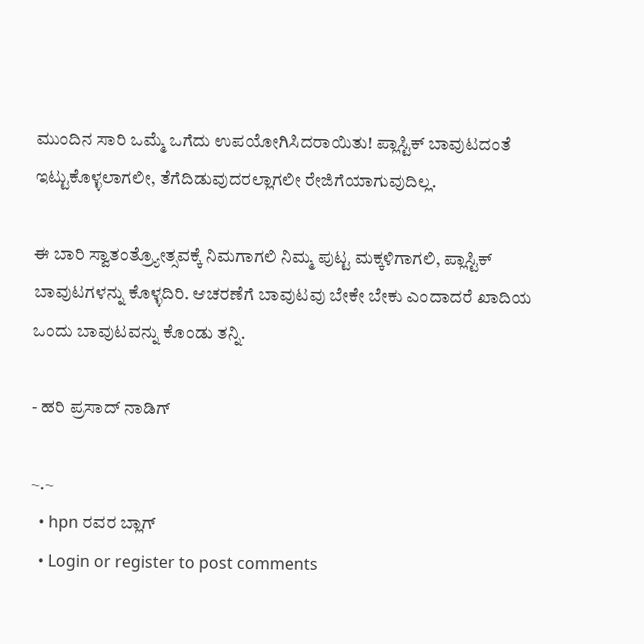ಮುಂದಿನ ಸಾರಿ ಒಮ್ಮೆ ಒಗೆದು ಉಪಯೋಗಿಸಿದರಾಯಿತು! ಪ್ಲಾಸ್ಟಿಕ್ ಬಾವುಟದಂತೆ ಇಟ್ಟುಕೊಳ್ಳಲಾಗಲೀ, ತೆಗೆದಿಡುವುದರಲ್ಲಾಗಲೀ ರೇಜಿಗೆಯಾಗುವುದಿಲ್ಲ.

ಈ ಬಾರಿ ಸ್ವಾತಂತ್ರ್ಯೋತ್ಸವಕ್ಕೆ ನಿಮಗಾಗಲಿ ನಿಮ್ಮ ಪುಟ್ಟ ಮಕ್ಕಳಿಗಾಗಲಿ, ಪ್ಲಾಸ್ಟಿಕ್ ಬಾವುಟಗಳನ್ನು ಕೊಳ್ಳದಿರಿ. ಆಚರಣೆಗೆ ಬಾವುಟವು ಬೇಕೇ ಬೇಕು ಎಂದಾದರೆ ಖಾದಿಯ ಒಂದು ಬಾವುಟವನ್ನು ಕೊಂಡು ತನ್ನಿ.

- ಹರಿ ಪ್ರಸಾದ್ ನಾಡಿಗ್

~.~
  • hpn ರವರ ಬ್ಲಾಗ್
  • Login or register to post comments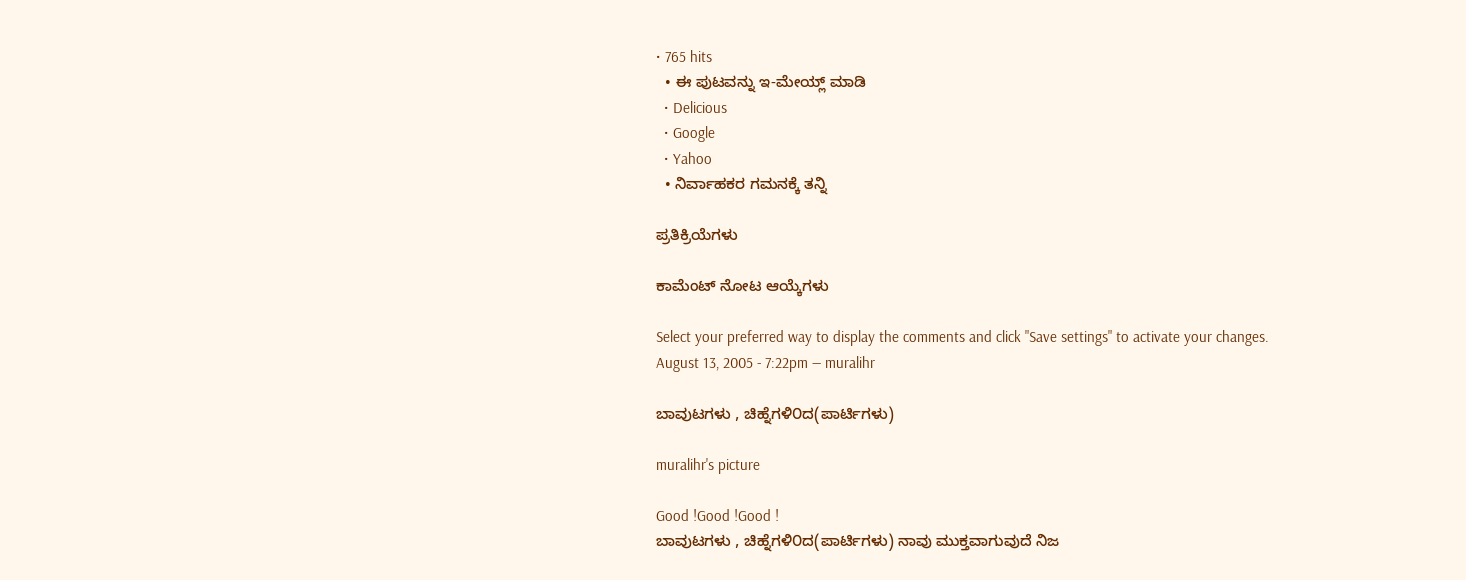• 765 hits
  • ಈ ಪುಟವನ್ನು ಇ-ಮೇಯ್ಲ್ ಮಾಡಿ
  • Delicious
  • Google
  • Yahoo
  • ನಿರ್ವಾಹಕರ ಗಮನಕ್ಕೆ ತನ್ನಿ

ಪ್ರತಿಕ್ರಿಯೆಗಳು

ಕಾಮೆಂಟ್ ನೋಟ ಆಯ್ಕೆಗಳು

Select your preferred way to display the comments and click "Save settings" to activate your changes.
August 13, 2005 - 7:22pm — muralihr

ಬಾವುಟಗಳು , ಚಿಹ್ನೆಗಳಿ೦ದ(ಪಾರ್ಟಿಗಳು)

muralihr's picture

Good !Good !Good !
ಬಾವುಟಗಳು , ಚಿಹ್ನೆಗಳಿ೦ದ(ಪಾರ್ಟಿಗಳು) ನಾವು ಮುಕ್ತವಾಗುವುದೆ ನಿಜ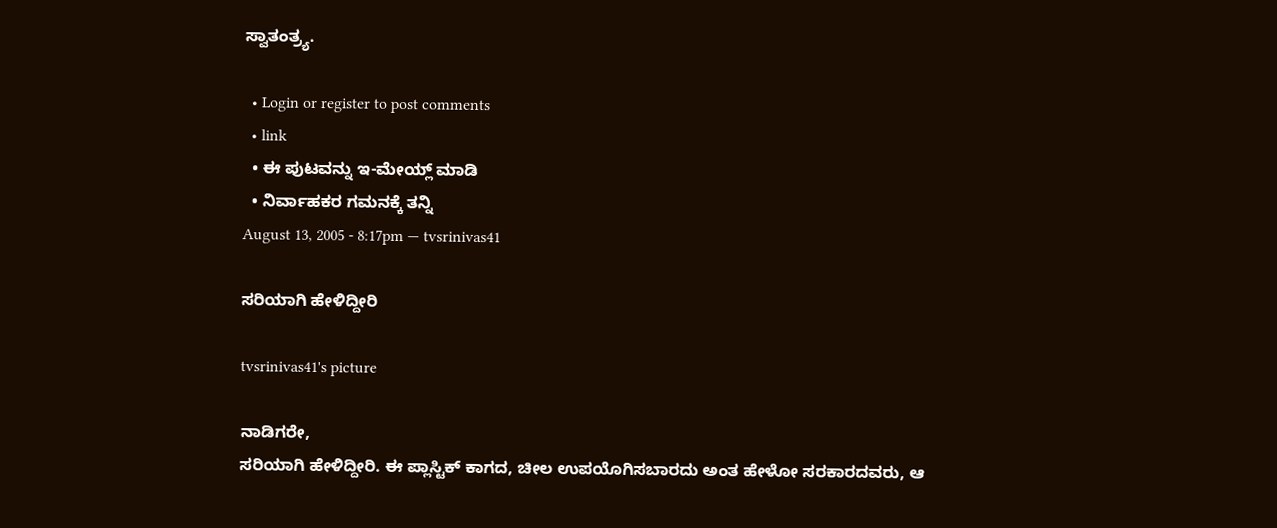ಸ್ವಾತಂತ್ರ್ಯ.

  • Login or register to post comments
  • link
  • ಈ ಪುಟವನ್ನು ಇ-ಮೇಯ್ಲ್ ಮಾಡಿ
  • ನಿರ್ವಾಹಕರ ಗಮನಕ್ಕೆ ತನ್ನಿ
August 13, 2005 - 8:17pm — tvsrinivas41

ಸರಿಯಾಗಿ ಹೇಳಿದ್ದೀರಿ

tvsrinivas41's picture

ನಾಡಿಗರೇ,
ಸರಿಯಾಗಿ ಹೇಳಿದ್ದೀರಿ. ಈ ಪ್ಲಾಸ್ಟಿಕ್ ಕಾಗದ, ಚೀಲ ಉಪಯೊಗಿಸಬಾರದು ಅಂತ ಹೇಳೋ ಸರಕಾರದವರು, ಆ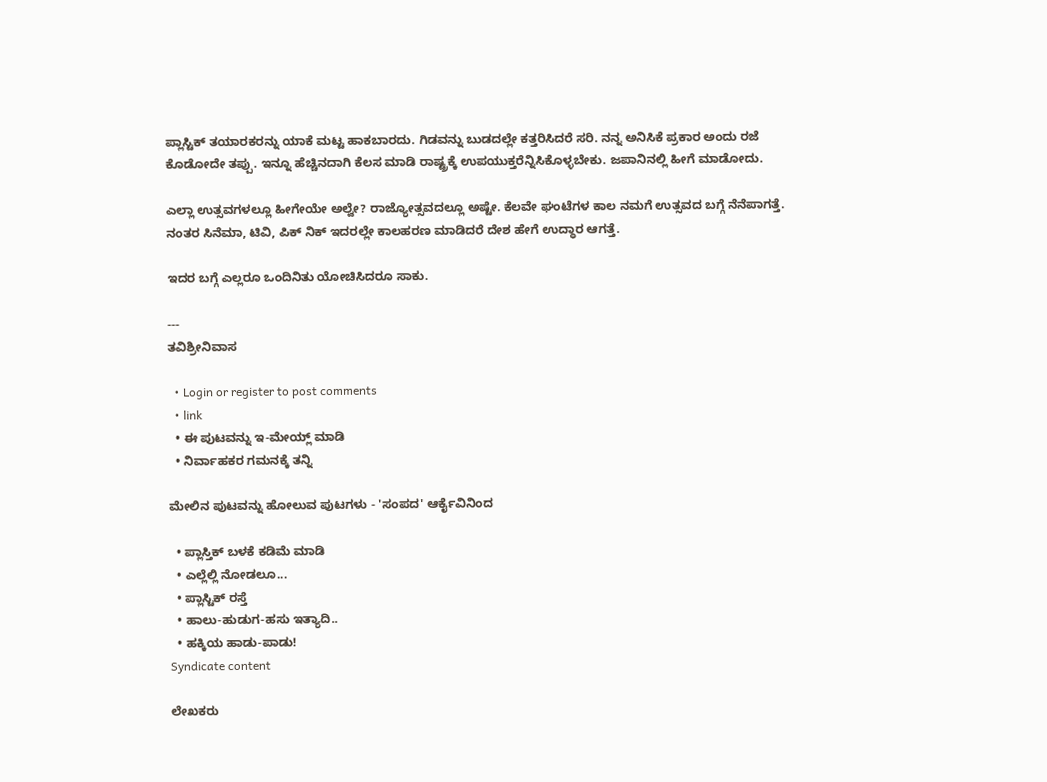ಪ್ಲಾಸ್ಟಿಕ್ ತಯಾರಕರನ್ನು ಯಾಕೆ ಮಟ್ಟ ಹಾಕಬಾರದು. ಗಿಡವನ್ನು ಬುಡದಲ್ಲೇ ಕತ್ತರಿಸಿದರೆ ಸರಿ. ನನ್ನ ಅನಿಸಿಕೆ ಪ್ರಕಾರ ಅಂದು ರಜೆ ಕೊಡೋದೇ ತಪ್ಪು. ಇನ್ನೂ ಹೆಚ್ಚಿನದಾಗಿ ಕೆಲಸ ಮಾಡಿ ರಾಷ್ಟ್ರಕ್ಕೆ ಉಪಯುಕ್ತರೆನ್ನಿಸಿಕೊಳ್ಳಬೇಕು. ಜಪಾನಿನಲ್ಲಿ ಹೀಗೆ ಮಾಡೋದು.

ಎಲ್ಲಾ ಉತ್ಸವಗಳಲ್ಲೂ ಹೀಗೇಯೇ ಅಲ್ವೇ? ರಾಜ್ಯೋತ್ಸವದಲ್ಲೂ ಅಷ್ಟೇ. ಕೆಲವೇ ಘಂಟೆಗಳ ಕಾಲ ನಮಗೆ ಉತ್ಸವದ ಬಗ್ಗೆ ನೆನೆಪಾಗತ್ತೆ. ನಂತರ ಸಿನೆಮಾ, ಟಿವಿ, ಪಿಕ್ ನಿಕ್ ಇದರಲ್ಲೇ ಕಾಲಹರಣ ಮಾಡಿದರೆ ದೇಶ ಹೇಗೆ ಉದ್ಧಾರ ಆಗತ್ತೆ.

ಇದರ ಬಗ್ಗೆ ಎಲ್ಲರೂ ಒಂದಿನಿತು ಯೋಚಿಸಿದರೂ ಸಾಕು.

---
ತವಿಶ್ರೀನಿವಾಸ

  • Login or register to post comments
  • link
  • ಈ ಪುಟವನ್ನು ಇ-ಮೇಯ್ಲ್ ಮಾಡಿ
  • ನಿರ್ವಾಹಕರ ಗಮನಕ್ಕೆ ತನ್ನಿ

ಮೇಲಿನ ಪುಟವನ್ನು ಹೋಲುವ ಪುಟಗಳು - 'ಸಂಪದ' ಆರ್ಕೈವಿನಿಂದ

  • ಪ್ಲಾಸ್ತಿಕ್ ಬಳಕೆ ಕಡಿಮೆ ಮಾಡಿ
  • ಎಲ್ಲೆಲ್ಲಿ ನೋಡಲೂ...
  • ಪ್ಲಾಸ್ಟಿಕ್ ರಸ್ತೆ
  • ಹಾಲು-ಹುಡುಗ-ಹಸು ಇತ್ಯಾದಿ..
  • ಹಕ್ಕಿಯ ಹಾಡು-ಪಾಡು!
Syndicate content

ಲೇಖಕರು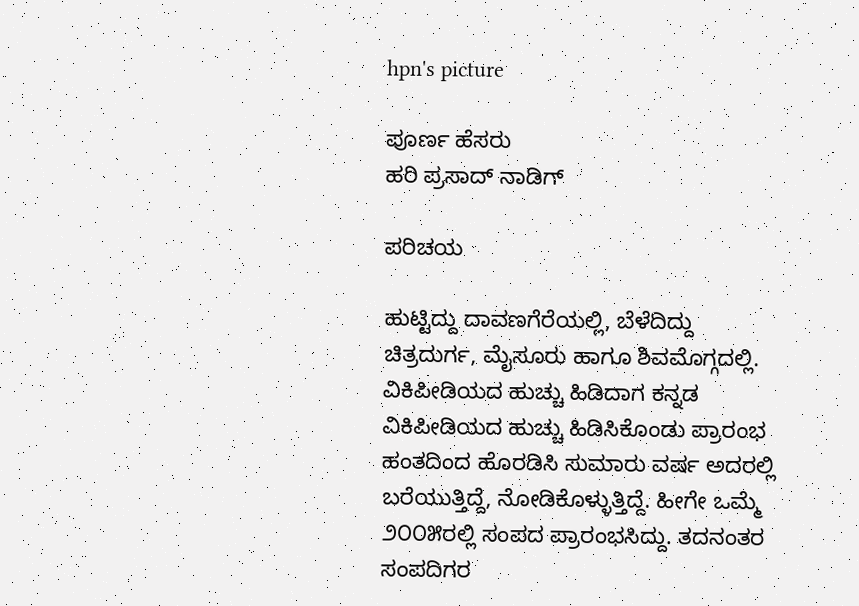hpn's picture

ಪೂರ್ಣ ಹೆಸರು
ಹರಿ ಪ್ರಸಾದ್ ನಾಡಿಗ್

ಪರಿಚಯ

ಹುಟ್ಟಿದ್ದು ದಾವಣಗೆರೆಯಲ್ಲಿ, ಬೆಳೆದಿದ್ದು ಚಿತ್ರದುರ್ಗ, ಮೈಸೂರು ಹಾಗೂ ಶಿವಮೊಗ್ಗದಲ್ಲಿ.
ವಿಕಿಪೀಡಿಯದ ಹುಚ್ಚು ಹಿಡಿದಾಗ ಕನ್ನಡ ವಿಕಿಪೀಡಿಯದ ಹುಚ್ಚು ಹಿಡಿಸಿಕೊಂಡು ಪ್ರಾರಂಭ ಹಂತದಿಂದ ಹೊರಡಿಸಿ ಸುಮಾರು ವರ್ಷ ಅದರಲ್ಲಿ ಬರೆಯುತ್ತಿದ್ದೆ, ನೋಡಿಕೊಳ್ಳುತ್ತಿದ್ದೆ. ಹೀಗೇ ಒಮ್ಮೆ ೨೦೦೫ರಲ್ಲಿ ಸಂಪದ ಪ್ರಾರಂಭಸಿದ್ದು. ತದನಂತರ ಸಂಪದಿಗರ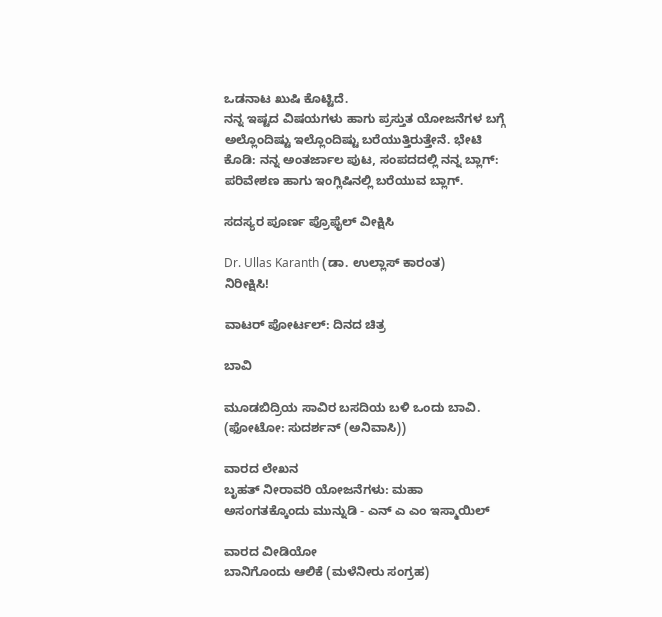ಒಡನಾಟ ಖುಷಿ ಕೊಟ್ಟಿದೆ.
ನನ್ನ ಇಷ್ಟದ ವಿಷಯಗಳು ಹಾಗು ಪ್ರಸ್ತುತ ಯೋಜನೆಗಳ ಬಗ್ಗೆ ಅಲ್ಲೊಂದಿಷ್ಟು ಇಲ್ಲೊಂದಿಷ್ಟು ಬರೆಯುತ್ತಿರುತ್ತೇನೆ. ಭೇಟಿ ಕೊಡಿ: ನನ್ನ ಅಂತರ್ಜಾಲ ಪುಟ, ಸಂಪದದಲ್ಲಿ ನನ್ನ ಬ್ಲಾಗ್: ಪರಿವೇಶಣ ಹಾಗು ಇಂಗ್ಲಿಷಿನಲ್ಲಿ ಬರೆಯುವ ಬ್ಲಾಗ್.

ಸದಸ್ಯರ ಪೂರ್ಣ ಪ್ರೊಫೈಲ್ ವೀಕ್ಷಿಸಿ

Dr. Ullas Karanth (ಡಾ. ಉಲ್ಲಾಸ್ ಕಾರಂತ)
ನಿರೀಕ್ಷಿಸಿ!

ವಾಟರ್ ಪೋರ್ಟಲ್: ದಿನದ ಚಿತ್ರ

ಬಾವಿ

ಮೂಡಬಿದ್ರಿಯ ಸಾವಿರ ಬಸದಿಯ ಬಳಿ ಒಂದು ಬಾವಿ.
(ಫೋಟೋ: ಸುದರ್ಶನ್ (ಅನಿವಾಸಿ))

ವಾರದ ಲೇಖನ
ಬೃಹತ್ ನೀರಾವರಿ ಯೋಜನೆಗಳು: ಮಹಾ ಅಸಂಗತಕ್ಕೊಂದು ಮುನ್ನುಡಿ - ಎನ್ ಎ ಎಂ ಇಸ್ಮಾಯಿಲ್

ವಾರದ ವೀಡಿಯೋ
ಬಾನಿಗೊಂದು ಆಲಿಕೆ (ಮಳೆನೀರು ಸಂಗ್ರಹ)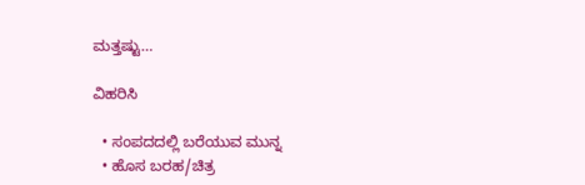ಮತ್ತಷ್ಟು...

ವಿಹರಿಸಿ

  • ಸಂಪದದಲ್ಲಿ ಬರೆಯುವ ಮುನ್ನ
  • ಹೊಸ ಬರಹ/ಚಿತ್ರ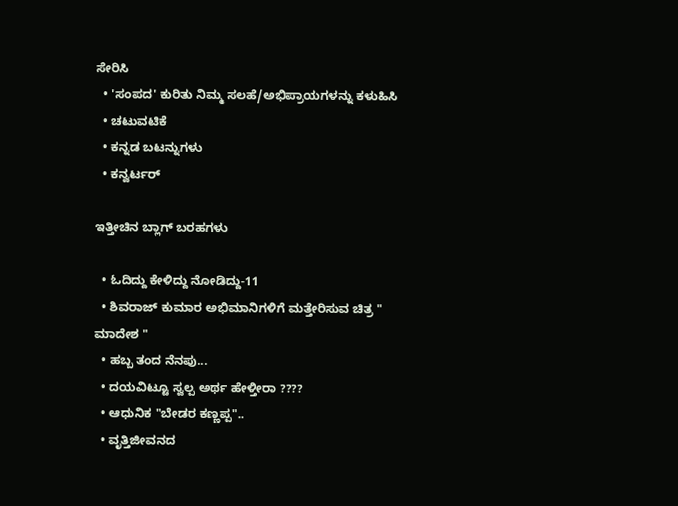ಸೇರಿಸಿ
  • 'ಸಂಪದ' ಕುರಿತು ನಿಮ್ಮ ಸಲಹೆ/ಅಭಿಪ್ರಾಯಗಳನ್ನು ಕಳುಹಿಸಿ
  • ಚಟುವಟಿಕೆ
  • ಕನ್ನಡ ಬಟನ್ನುಗಳು
  • ಕನ್ವರ್ಟರ್

ಇತ್ತೀಚಿನ ಬ್ಲಾಗ್ ಬರಹಗಳು

  • ಓದಿದ್ದು ಕೇಳಿದ್ದು ನೋಡಿದ್ದು-11
  • ಶಿವರಾಜ್ ಕುಮಾರ ಅಭಿಮಾನಿಗಳಿಗೆ ಮತ್ತೇರಿಸುವ ಚಿತ್ರ " ಮಾದೇಶ "
  • ಹಬ್ಬ ತಂದ ನೆನಪು...
  • ದಯವಿಟ್ಟೂ ಸ್ವಲ್ಪ ಅರ್ಥ ಹೇಳ್ತೀರಾ ????
  • ಆಧುನಿಕ "ಬೇಡರ ಕಣ್ಣಪ್ಪ"..
  • ವೃತ್ತಿಜೀವನದ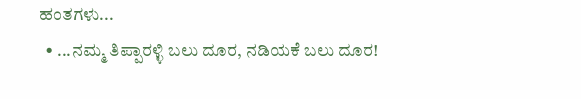ಹಂತಗಳು...
  • ...ನಮ್ಮ ತಿಪ್ಪಾರಳ್ಳಿ ಬಲು ದೂರ, ನಡಿಯಕೆ ಬಲು ದೂರ!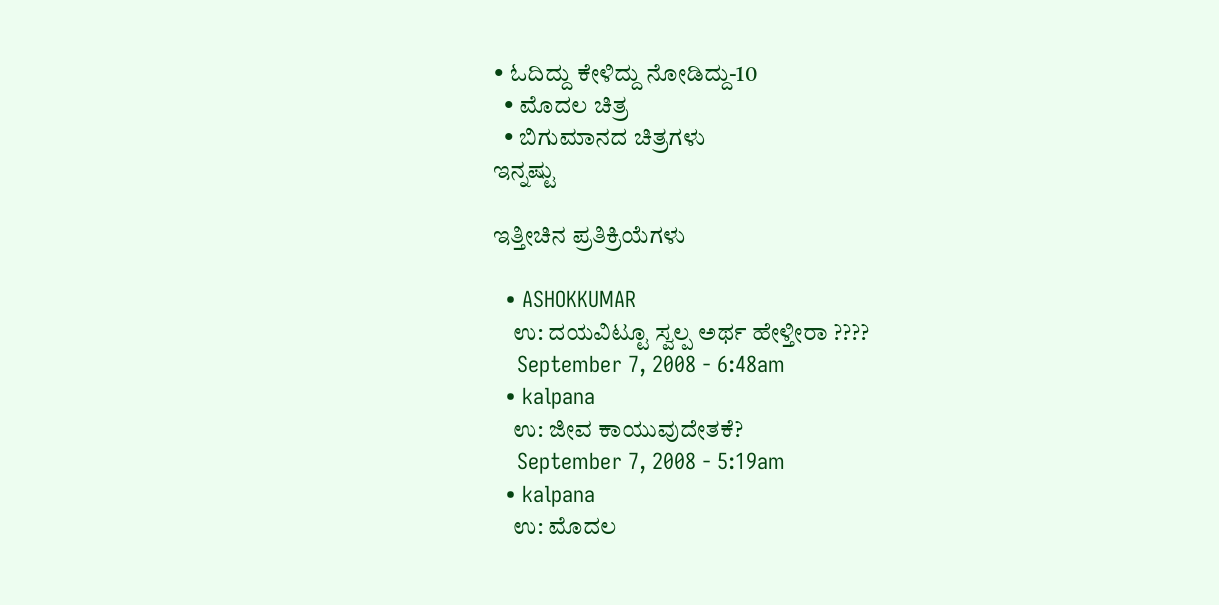• ಓದಿದ್ದು ಕೇಳಿದ್ದು ನೋಡಿದ್ದು-10
  • ಮೊದಲ ಚಿತ್ರ
  • ಬಿಗುಮಾನದ ಚಿತ್ರಗಳು
ಇನ್ನಷ್ಟು

ಇತ್ತೀಚಿನ ಪ್ರತಿಕ್ರಿಯೆಗಳು

  • ASHOKKUMAR
    ಉ: ದಯವಿಟ್ಟೂ ಸ್ವಲ್ಪ ಅರ್ಥ ಹೇಳ್ತೀರಾ ????
    September 7, 2008 - 6:48am
  • kalpana
    ಉ: ಜೀವ ಕಾಯುವುದೇತಕೆ?
    September 7, 2008 - 5:19am
  • kalpana
    ಉ: ಮೊದಲ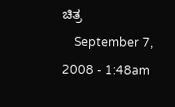ಚಿತ್ರ
    September 7, 2008 - 1:48am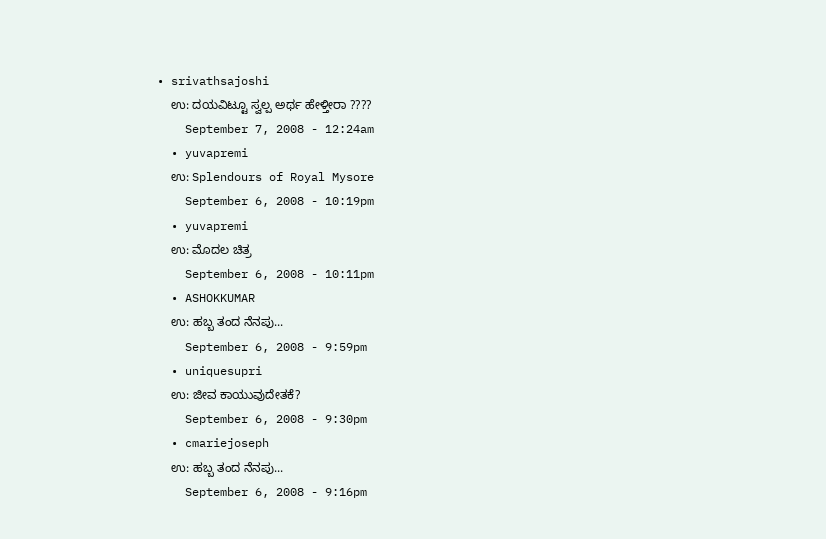• srivathsajoshi
    ಉ: ದಯವಿಟ್ಟೂ ಸ್ವಲ್ಪ ಅರ್ಥ ಹೇಳ್ತೀರಾ ????
    September 7, 2008 - 12:24am
  • yuvapremi
    ಉ: Splendours of Royal Mysore
    September 6, 2008 - 10:19pm
  • yuvapremi
    ಉ: ಮೊದಲ ಚಿತ್ರ
    September 6, 2008 - 10:11pm
  • ASHOKKUMAR
    ಉ: ಹಬ್ಬ ತಂದ ನೆನಪು...
    September 6, 2008 - 9:59pm
  • uniquesupri
    ಉ: ಜೀವ ಕಾಯುವುದೇತಕೆ?
    September 6, 2008 - 9:30pm
  • cmariejoseph
    ಉ: ಹಬ್ಬ ತಂದ ನೆನಪು...
    September 6, 2008 - 9:16pm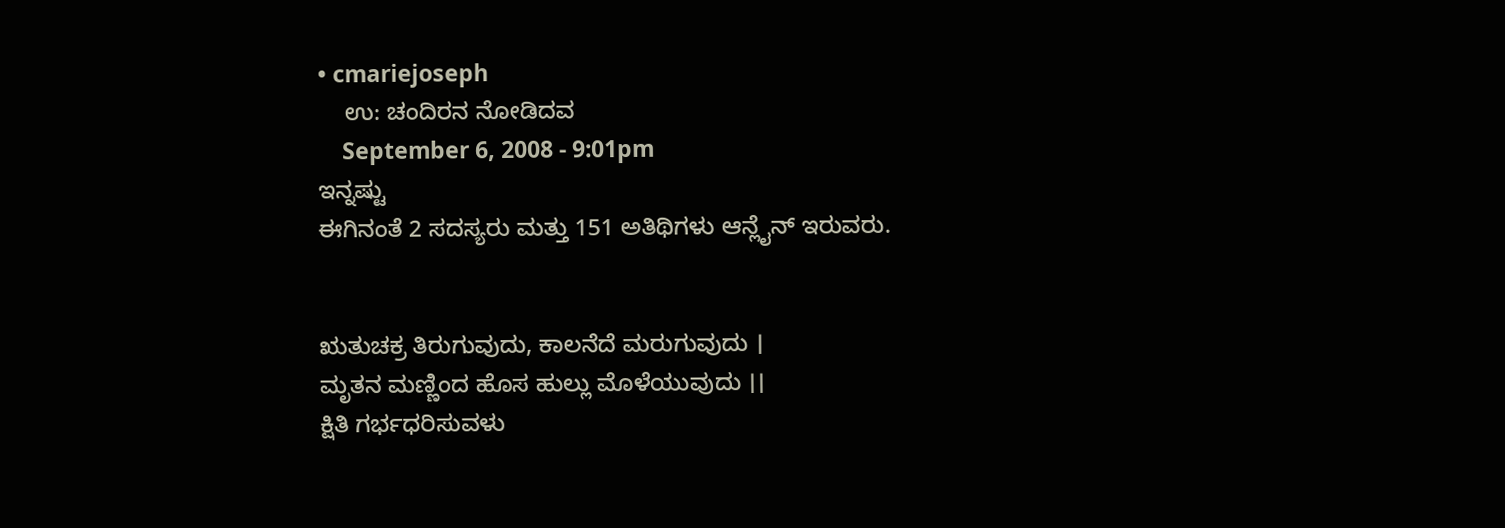• cmariejoseph
    ಉ: ಚಂದಿರನ ನೋಡಿದವ
    September 6, 2008 - 9:01pm
ಇನ್ನಷ್ಟು
ಈಗಿನಂತೆ 2 ಸದಸ್ಯರು ಮತ್ತು 151 ಅತಿಥಿಗಳು ಆನ್ಲೈನ್ ಇರುವರು.


ಋತುಚಕ್ರ ತಿರುಗುವುದು, ಕಾಲನೆದೆ ಮರುಗುವುದು ।
ಮೃತನ ಮಣ್ಣಿಂದ ಹೊಸ ಹುಲ್ಲು ಮೊಳೆಯುವುದು ।।
ಕ್ಷಿತಿ ಗರ್ಭಧರಿಸುವಳು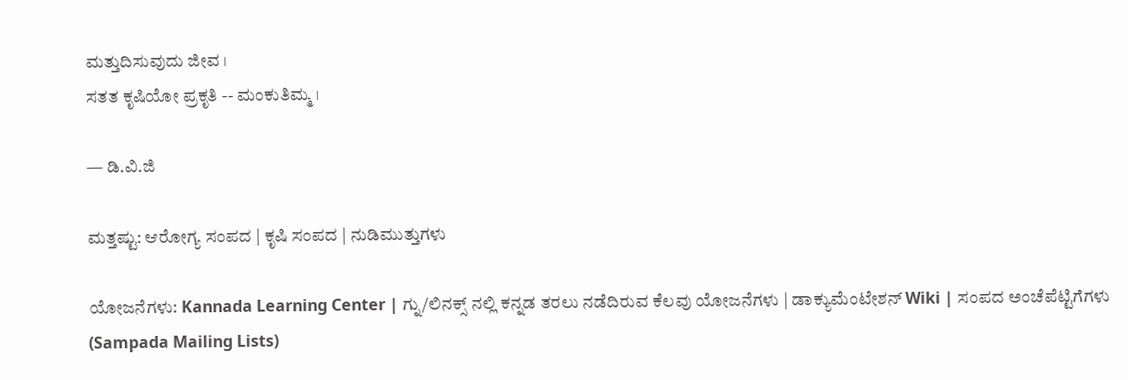ಮತ್ತುದಿಸುವುದು ಜೀವ ।
ಸತತ ಕೃಷಿಯೋ ಪ್ರಕೃತಿ -- ಮಂಕುತಿಮ್ಮ ।

— ಡಿ.ವಿ.ಜಿ

ಮತ್ತಷ್ಟು: ಆರೋಗ್ಯ ಸಂಪದ | ಕೃಷಿ ಸಂಪದ | ನುಡಿಮುತ್ತುಗಳು

ಯೋಜನೆಗಳು: Kannada Learning Center | ಗ್ನು/ಲಿನಕ್ಸ್ ನಲ್ಲಿ ಕನ್ನಡ ತರಲು ನಡೆದಿರುವ ಕೆಲವು ಯೋಜನೆಗಳು | ಡಾಕ್ಯುಮೆಂಟೇಶನ್ Wiki | ಸಂಪದ ಅಂಚೆಪೆಟ್ಟಿಗೆಗಳು (Sampada Mailing Lists)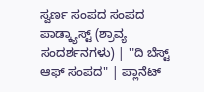ಸ್ವರ್ಣ ಸಂಪದ ಸಂಪದ ಪಾಡ್ಕ್ಯಾಸ್ಟ್ (ಶ್ರಾವ್ಯ ಸಂದರ್ಶನಗಳು) | "ದಿ ಬೆಸ್ಟ್ ಆಫ್ ಸಂಪದ" | ಪ್ಲಾನೆಟ್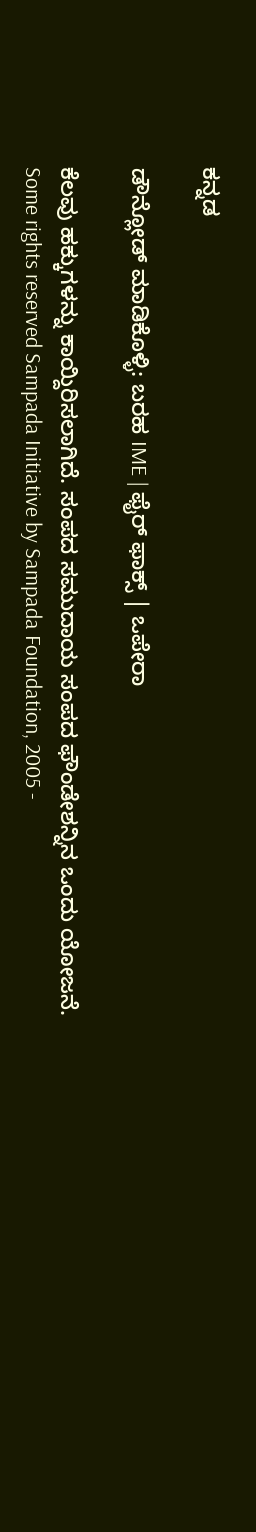ಕನ್ನಡ

ಡೌನ್ಲೋಡ್ ಮಾಡಿಕೊಳ್ಳಿ: ಬರಹ IME | ಫೈರ್ ಫಾಕ್ಸ್ | ಒಪೇರಾ

ಕೆಲವು ಹಕ್ಕುಗಳನ್ನು ಕಾಯ್ದಿರಿಸಲಾಗಿದೆ. ಸಂಪದ ಸಮುದಾಯ ಸಂಪದ ಫೌಂಡೇಶನ್ನಿನ ಒಂದು ಯೋಜನೆ.
Some rights reserved Sampada Initiative by Sampada Foundation, 2005 -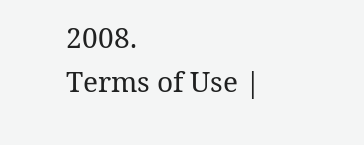2008.
Terms of Use |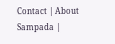Contact | About Sampada |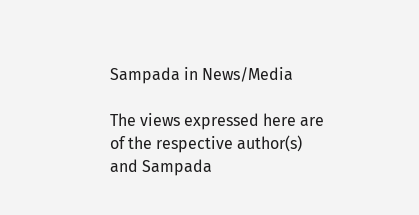Sampada in News/Media

The views expressed here are of the respective author(s) and Sampada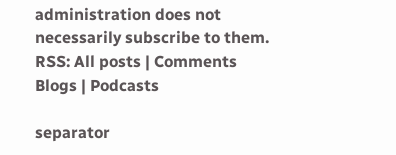administration does not necessarily subscribe to them.
RSS: All posts | Comments
Blogs | Podcasts

separator